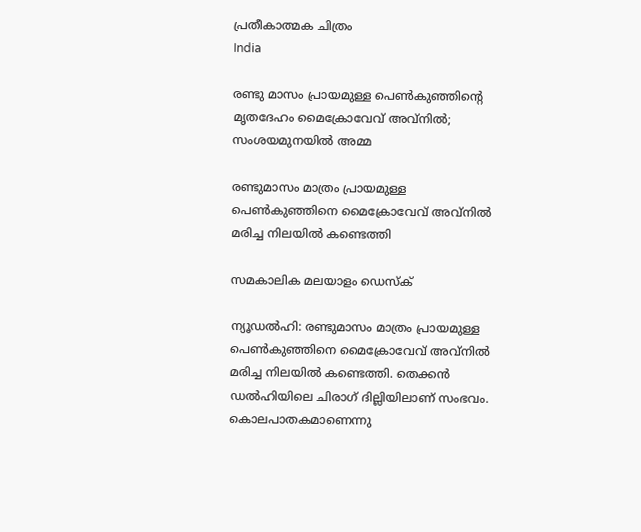പ്രതീകാത്മക ചിത്രം
India

രണ്ടു മാസം പ്രായമുള്ള പെണ്‍കുഞ്ഞിന്റെ മൃതദേഹം മൈക്രോവേവ് അവ്‌നില്‍; സംശയമുനയില്‍ അമ്മ

രണ്ടുമാസം മാത്രം പ്രായമുള്ള പെണ്‍കുഞ്ഞിനെ മൈക്രോവേവ് അവ്‌നില്‍ മരിച്ച നിലയില്‍ കണ്ടെത്തി

സമകാലിക മലയാളം ഡെസ്ക്

ന്യൂഡല്‍ഹി: രണ്ടുമാസം മാത്രം പ്രായമുള്ള പെണ്‍കുഞ്ഞിനെ മൈക്രോവേവ് അവ്‌നില്‍ മരിച്ച നിലയില്‍ കണ്ടെത്തി. തെക്കന്‍ ഡല്‍ഹിയിലെ ചിരാഗ് ദില്ലിയിലാണ് സംഭവം. കൊലപാതകമാണെന്നു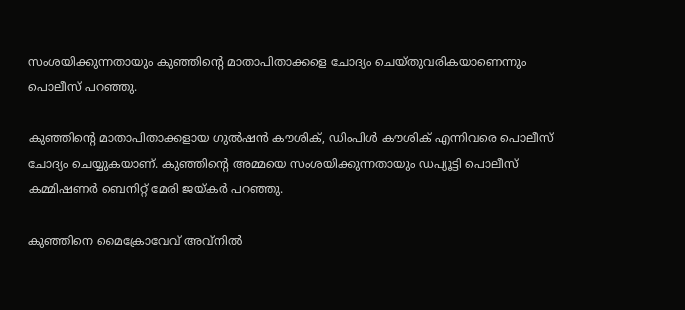സംശയിക്കുന്നതായും കുഞ്ഞിന്റെ മാതാപിതാക്കളെ ചോദ്യം ചെയ്തുവരികയാണെന്നും പൊലീസ് പറഞ്ഞു.

കുഞ്ഞിന്റെ മാതാപിതാക്കളായ ഗുല്‍ഷന്‍ കൗശിക്, ഡിംപിള്‍ കൗശിക് എന്നിവരെ പൊലീസ് ചോദ്യം ചെയ്യുകയാണ്. കുഞ്ഞിന്റെ അമ്മയെ സംശയിക്കുന്നതായും ഡപ്യൂട്ടി പൊലീസ് കമ്മിഷണര്‍ ബെനിറ്റ് മേരി ജയ്കര്‍ പറഞ്ഞു.

കുഞ്ഞിനെ മൈക്രോവേവ് അവ്‌നില്‍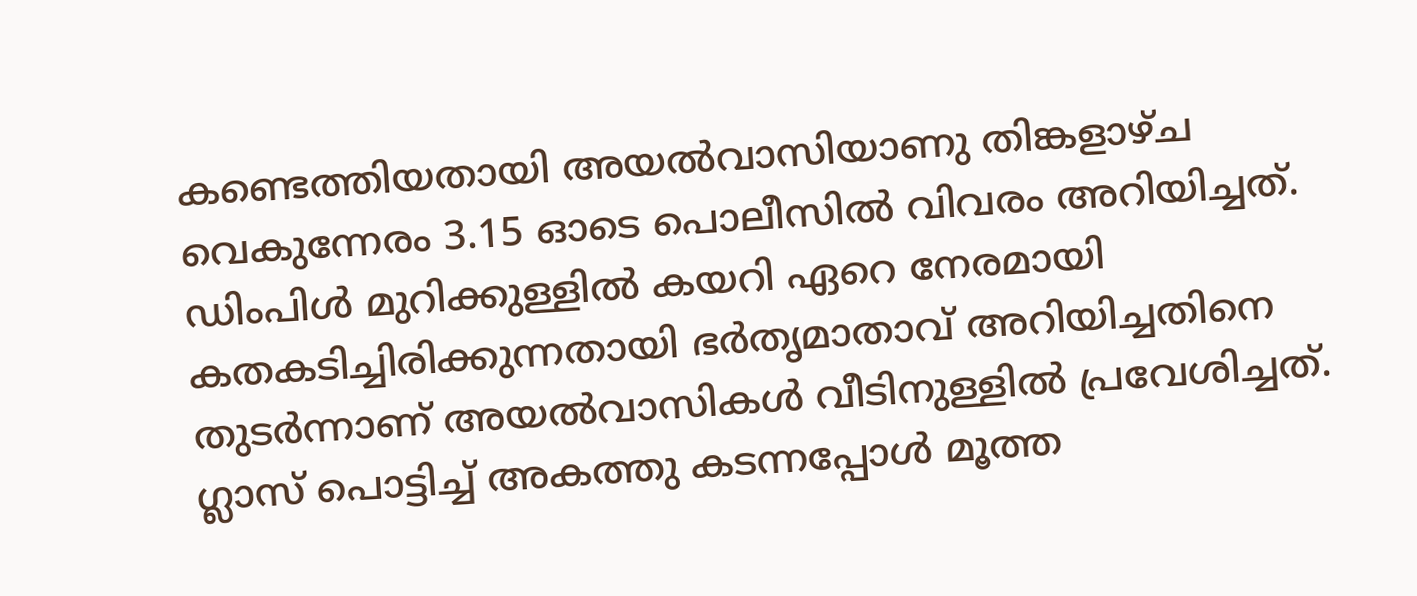കണ്ടെത്തിയതായി അയല്‍വാസിയാണു തിങ്കളാഴ്ച വെകുന്നേരം 3.15 ഓടെ പൊലീസില്‍ വിവരം അറിയിച്ചത്. ഡിംപിള്‍ മുറിക്കുള്ളില്‍ കയറി ഏറെ നേരമായി കതകടിച്ചിരിക്കുന്നതായി ഭര്‍തൃമാതാവ് അറിയിച്ചതിനെ തുടര്‍ന്നാണ് അയല്‍വാസികള്‍ വീടിനുള്ളില്‍ പ്രവേശിച്ചത്. ഗ്ലാസ് പൊട്ടിച്ച് അകത്തു കടന്നപ്പോള്‍ മൂത്ത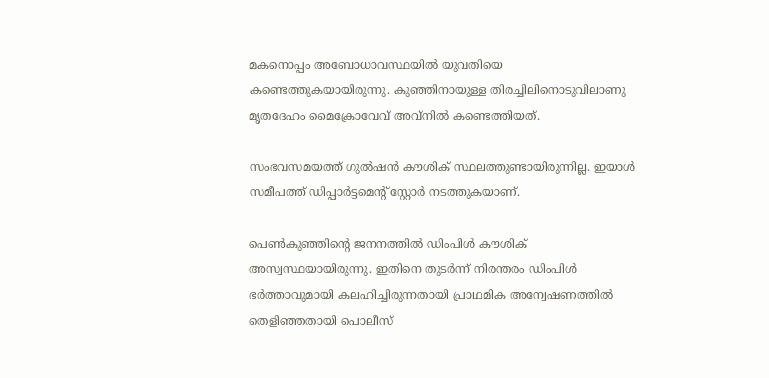മകനൊപ്പം അബോധാവസ്ഥയില്‍ യുവതിയെ കണ്ടെത്തുകയായിരുന്നു. കുഞ്ഞിനായുള്ള തിരച്ചിലിനൊടുവിലാണു മൃതദേഹം മൈക്രോവേവ് അവ്‌നില്‍ കണ്ടെത്തിയത്.

സംഭവസമയത്ത് ഗുല്‍ഷന്‍ കൗശിക് സ്ഥലത്തുണ്ടായിരുന്നില്ല. ഇയാള്‍ സമീപത്ത് ഡിപ്പാര്‍ട്ടമെന്റ് സ്റ്റോര്‍ നടത്തുകയാണ്.

പെണ്‍കുഞ്ഞിന്റെ ജനനത്തില്‍ ഡിംപിള്‍ കൗശിക്  അസ്വസ്ഥയായിരുന്നു. ഇതിനെ തുടര്‍ന്ന് നിരന്തരം ഡിംപിള്‍ ഭര്‍ത്താവുമായി കലഹിച്ചിരുന്നതായി പ്രാഥമിക അന്വേഷണത്തില്‍ തെളിഞ്ഞതായി പൊലീസ്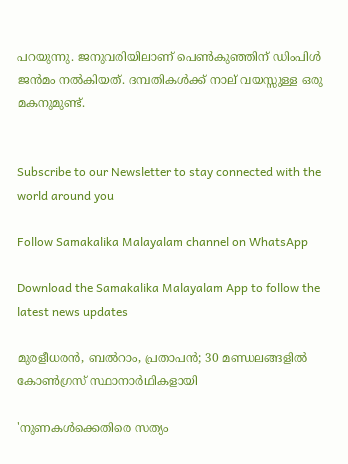പറയുന്നു. ജനുവരിയിലാണ് പെണ്‍കുഞ്ഞിന് ഡിംപിള്‍ ജന്‍മം നല്‍കിയത്. ദമ്പതികള്‍ക്ക് നാല് വയസ്സുള്ള ഒരു മകനുമുണ്ട്.


Subscribe to our Newsletter to stay connected with the world around you

Follow Samakalika Malayalam channel on WhatsApp

Download the Samakalika Malayalam App to follow the latest news updates

മുരളീധരന്‍, ബല്‍റാം, പ്രതാപന്‍; 30 മണ്ഡലങ്ങളില്‍ കോണ്‍ഗ്രസ് സ്ഥാനാര്‍ഥികളായി

'നുണകള്‍ക്കെതിരെ സത്യം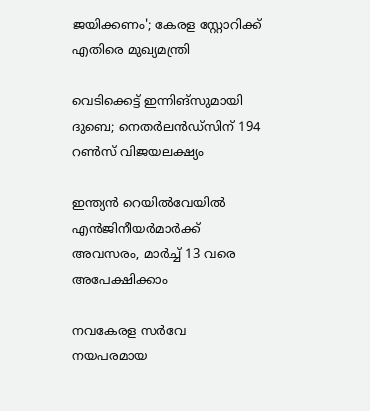ജയിക്കണം'; കേരള സ്റ്റോറിക്ക് എതിരെ മുഖ്യമന്ത്രി

വെടിക്കെട്ട് ഇന്നിങ്‌സുമായി ദുബെ; നെതര്‍ലന്‍ഡ്‌സിന് 194 റണ്‍സ് വിജയലക്ഷ്യം

ഇന്ത്യൻ റെയിൽവേയിൽ എൻജിനീയർമാർക്ക് അവസരം, മാർച്ച് 13 വരെ അപേക്ഷിക്കാം

നവകേരള സര്‍വേ നയപരമായ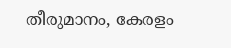തീരുമാനം, കേരളം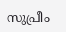സുപ്രീം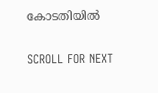കോടതിയില്‍

SCROLL FOR NEXT